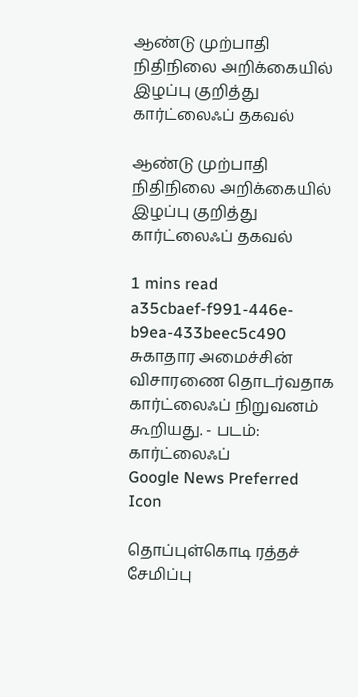ஆண்டு முற்பாதி நிதிநிலை அறிக்கையில் இழப்பு குறித்து கார்ட்லைஃப் தகவல்

ஆண்டு முற்பாதி நிதிநிலை அறிக்கையில் இழப்பு குறித்து கார்ட்லைஃப் தகவல்

1 mins read
a35cbaef-f991-446e-b9ea-433beec5c490
சுகாதார அமைச்சின் விசாரணை தொடர்வதாக கார்ட்லைஃப் நிறுவனம் கூறியது. - படம்: கார்ட்லைஃப்
Google News Preferred Icon

தொப்புள்கொடி ரத்தச் சேமிப்பு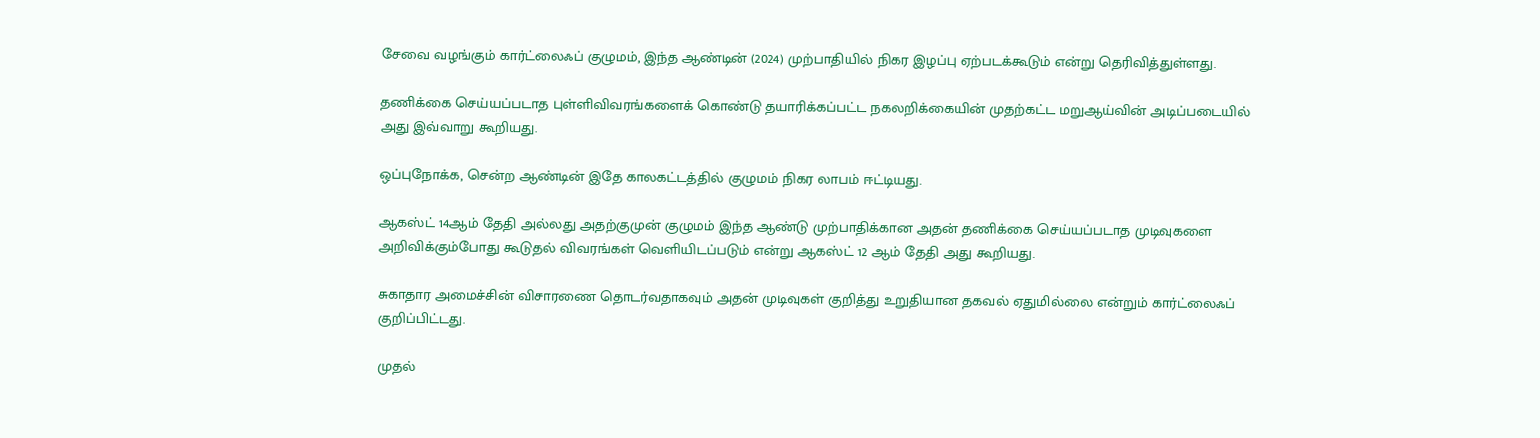சேவை வழங்கும் கார்ட்லைஃப் குழுமம், இந்த ஆண்டின் (2024) முற்பாதியில் நிகர இழப்பு ஏற்படக்கூடும் என்று தெரிவித்துள்ளது.

தணிக்கை செய்யப்படாத புள்ளிவிவரங்களைக் கொண்டு தயாரிக்கப்பட்ட நகலறிக்கையின் முதற்கட்ட மறுஆய்வின் அடிப்படையில் அது இவ்வாறு கூறியது.

ஒப்புநோக்க, சென்ற ஆண்டின் இதே காலகட்டத்தில் குழுமம் நிகர லாபம் ஈட்டியது.

ஆகஸ்ட் 14ஆம் தேதி அல்லது அதற்குமுன் குழுமம் இந்த ஆண்டு முற்பாதிக்கான அதன் தணிக்கை செய்யப்படாத முடிவுகளை அறிவிக்கும்போது கூடுதல் விவரங்கள் வெளியிடப்படும் என்று ஆகஸ்ட் 12 ஆம் தேதி அது கூறியது.

சுகாதார அமைச்சின் விசாரணை தொடர்வதாகவும் அதன் முடிவுகள் குறித்து உறுதியான தகவல் ஏதுமில்லை என்றும் கார்ட்லைஃப் குறிப்பிட்டது.

முதல்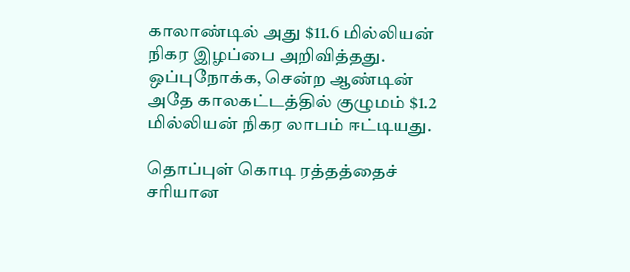காலாண்டில் அது $11.6 மில்லியன் நிகர இழப்பை அறிவித்தது. ஒப்புநோக்க, சென்ற ஆண்டின் அதே காலகட்டத்தில் குழுமம் $1.2 மில்லியன் நிகர லாபம் ஈட்டியது.

தொப்புள் கொடி ரத்தத்தைச் சரியான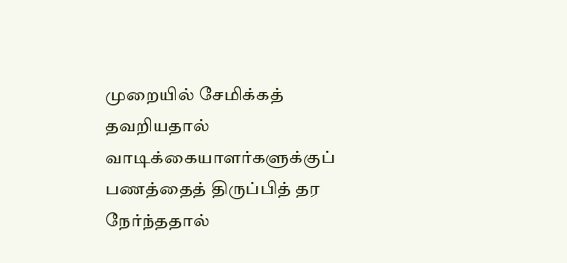முறையில் சேமிக்கத் தவறியதால் வாடிக்கையாளர்களுக்குப் பணத்தைத் திருப்பித் தர நேர்ந்ததால்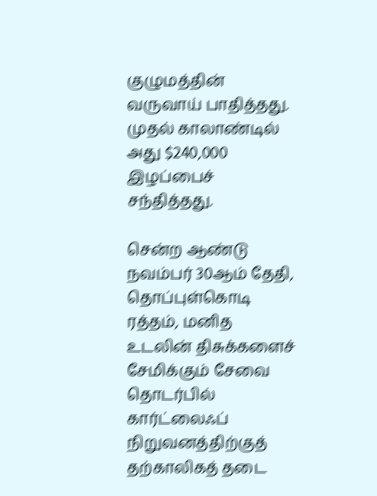குழுமத்தின் வருவாய் பாதித்தது. முதல் காலாண்டில் அது $240,000 இழப்பைச் சந்தித்தது.

சென்ற ஆண்டு நவம்பர் 30ஆம் தேதி, தொப்புள்கொடி ரத்தம், மனித உடலின் திசுக்களைச் சேமிக்கும் சேவை தொடர்பில் கார்ட்லைஃப் நிறுவனத்திற்குத் தற்காலிகத் தடை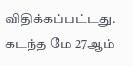விதிக்கப்பட்டது. கடந்த மே 27ஆம்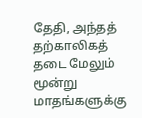தேதி, அந்தத் தற்காலிகத் தடை மேலும் மூன்று மாதங்களுக்கு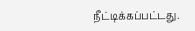நீட்டிக்கப்பட்டது.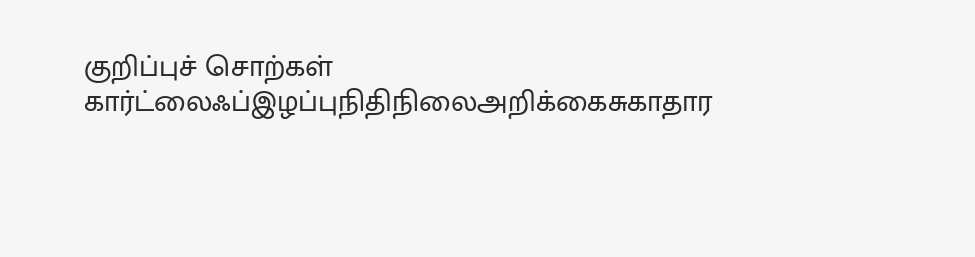குறிப்புச் சொற்கள்
கார்ட்லைஃப்இழப்புநிதிநிலைஅறிக்கைசுகாதார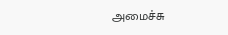அமைச்சு